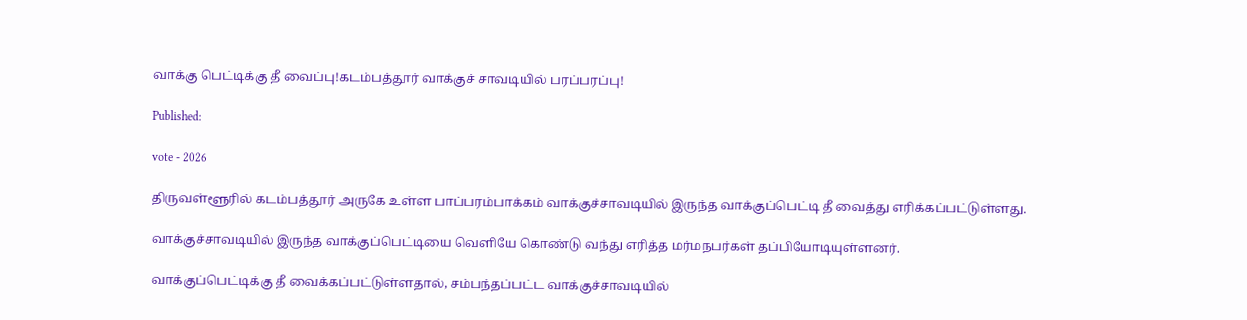வாக்கு பெட்டிக்கு தீ வைப்பு!கடம்பத்தூர் வாக்குச் சாவடியில் பரப்பரப்பு!

Published:

vote - 2026

திருவள்ளூரில் கடம்பத்தூர் அருகே உள்ள பாப்பரம்பாக்கம் வாக்குச்சாவடியில் இருந்த வாக்குப்பெட்டி தீ வைத்து எரிக்கப்பட்டுள்ளது.

வாக்குச்சாவடியில் இருந்த வாக்குப்பெட்டியை வெளியே கொண்டு வந்து எரித்த மர்மநபர்கள் தப்பியோடியுள்ளனர்.

வாக்குப்பெட்டிக்கு தீ வைக்கப்பட்டுள்ளதால், சம்பந்தப்பட்ட வாக்குச்சாவடியில்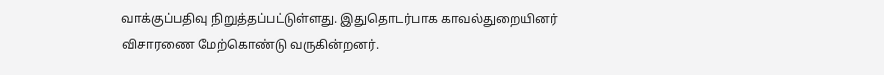வாக்குப்பதிவு நிறுத்தப்பட்டுள்ளது. இதுதொடர்பாக காவல்துறையினர் விசாரணை மேற்கொண்டு வருகின்றனர்.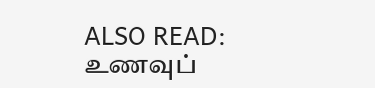ALSO READ:  உணவுப்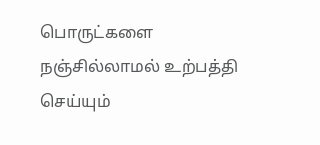பொருட்களை நஞ்சில்லாமல் உற்பத்தி செய்யும்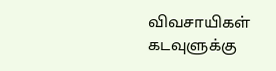விவசாயிகள் கடவுளுக்கு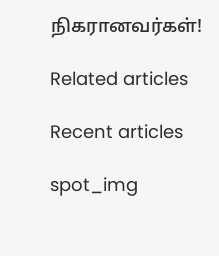நிகரானவர்கள்!

Related articles

Recent articles

spot_img